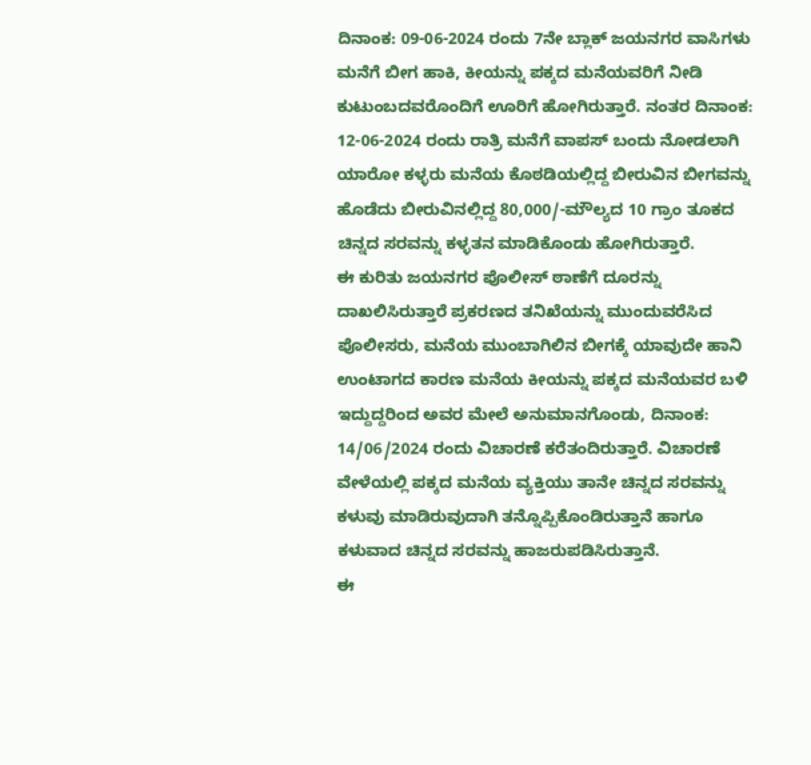ದಿನಾಂಕ: 09-06-2024 ರಂದು 7ನೇ ಬ್ಲಾಕ್ ಜಯನಗರ ವಾಸಿಗಳು ಮನೆಗೆ ಬೀಗ ಹಾಕಿ, ಕೀಯನ್ನು ಪಕ್ಕದ ಮನೆಯವರಿಗೆ ನೀಡಿ ಕುಟುಂಬದವರೊಂದಿಗೆ ಊರಿಗೆ ಹೋಗಿರುತ್ತಾರೆ. ನಂತರ ದಿನಾಂಕ: 12-06-2024 ರಂದು ರಾತ್ರಿ ಮನೆಗೆ ವಾಪಸ್ ಬಂದು ನೋಡಲಾಗಿ ಯಾರೋ ಕಳ್ಳರು ಮನೆಯ ಕೊಠಡಿಯಲ್ಲಿದ್ದ ಬೀರುವಿನ ಬೀಗವನ್ನು ಹೊಡೆದು ಬೀರುವಿನಲ್ಲಿದ್ದ 80,000/-ಮೌಲ್ಯದ 10 ಗ್ರಾಂ ತೂಕದ ಚಿನ್ನದ ಸರವನ್ನು ಕಳ್ಳತನ ಮಾಡಿಕೊಂಡು ಹೋಗಿರುತ್ತಾರೆ.
ಈ ಕುರಿತು ಜಯನಗರ ಪೊಲೀಸ್ ಠಾಣೆಗೆ ದೂರನ್ನು ದಾಖಲಿಸಿರುತ್ತಾರೆ ಪ್ರಕರಣದ ತನಿಖೆಯನ್ನು ಮುಂದುವರೆಸಿದ ಪೊಲೀಸರು, ಮನೆಯ ಮುಂಬಾಗಿಲಿನ ಬೀಗಕ್ಕೆ ಯಾವುದೇ ಹಾನಿ ಉಂಟಾಗದ ಕಾರಣ ಮನೆಯ ಕೀಯನ್ನು ಪಕ್ಕದ ಮನೆಯವರ ಬಳಿ ಇದ್ದುದ್ದರಿಂದ ಅವರ ಮೇಲೆ ಅನುಮಾನಗೊಂಡು, ದಿನಾಂಕ: 14/06/2024 ರಂದು ವಿಚಾರಣೆ ಕರೆತಂದಿರುತ್ತಾರೆ. ವಿಚಾರಣೆ ವೇಳೆಯಲ್ಲಿ ಪಕ್ಕದ ಮನೆಯ ವ್ಯಕ್ತಿಯು ತಾನೇ ಚಿನ್ನದ ಸರವನ್ನು ಕಳುವು ಮಾಡಿರುವುದಾಗಿ ತನ್ನೊಪ್ಪಿಕೊಂಡಿರುತ್ತಾನೆ ಹಾಗೂ ಕಳುವಾದ ಚಿನ್ನದ ಸರವನ್ನು ಹಾಜರುಪಡಿಸಿರುತ್ತಾನೆ.
ಈ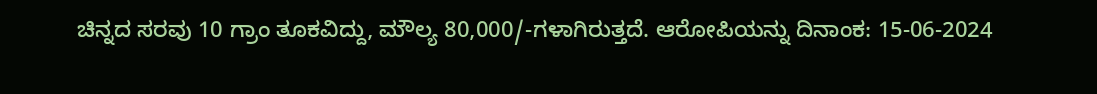ಚಿನ್ನದ ಸರವು 10 ಗ್ರಾಂ ತೂಕವಿದ್ದು, ಮೌಲ್ಯ 80,000/-ಗಳಾಗಿರುತ್ತದೆ. ಆರೋಪಿಯನ್ನು ದಿನಾಂಕ: 15-06-2024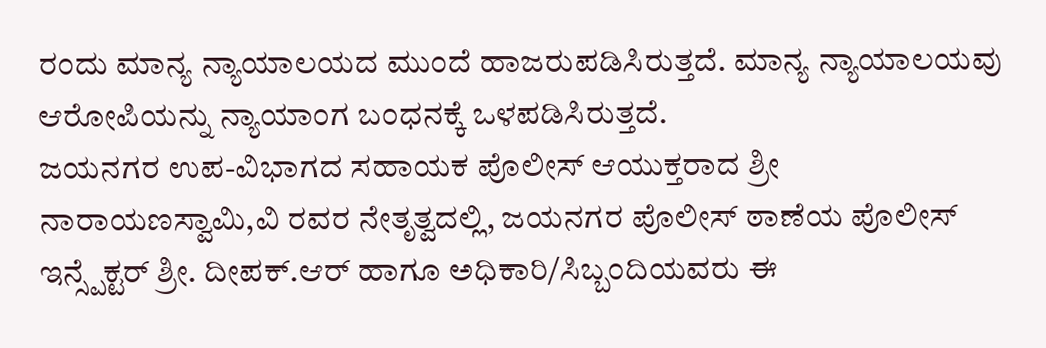ರಂದು ಮಾನ್ಯ ನ್ಯಾಯಾಲಯದ ಮುಂದೆ ಹಾಜರುಪಡಿಸಿರುತ್ತದೆ. ಮಾನ್ಯ ನ್ಯಾಯಾಲಯವು ಆರೋಪಿಯನ್ನು ನ್ಯಾಯಾಂಗ ಬಂಧನಕ್ಕೆ ಒಳಪಡಿಸಿರುತ್ತದೆ.
ಜಯನಗರ ಉಪ-ವಿಭಾಗದ ಸಹಾಯಕ ಪೊಲೀಸ್ ಆಯುಕ್ತರಾದ ಶ್ರೀ ನಾರಾಯಣಸ್ವಾಮಿ,ವಿ ರವರ ನೇತೃತ್ವದಲ್ಲಿ, ಜಯನಗರ ಪೊಲೀಸ್ ಠಾಣೆಯ ಪೊಲೀಸ್ ಇನ್ಸ್ಪೆಕ್ಟರ್ ಶ್ರೀ. ದೀಪಕ್.ಆರ್ ಹಾಗೂ ಅಧಿಕಾರಿ/ಸಿಬ್ಬಂದಿಯವರು ಈ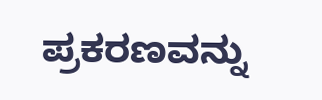ಪ್ರಕರಣವನ್ನು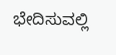ಭೇದಿಸುವಲ್ಲಿ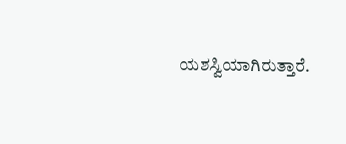ಯಶಸ್ವಿಯಾಗಿರುತ್ತಾರೆ.